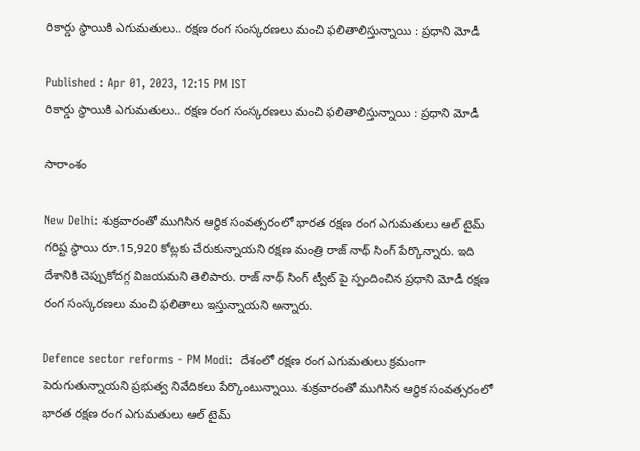రికార్డు స్థాయికి ఎగుమ‌తులు.. రక్షణ రంగ సంస్కరణలు మంచి ఫలితాలిస్తున్నాయి : ప్ర‌ధాని మోడీ

Published : Apr 01, 2023, 12:15 PM IST
రికార్డు స్థాయికి ఎగుమ‌తులు.. రక్షణ రంగ సంస్కరణలు మంచి ఫలితాలిస్తున్నాయి : ప్ర‌ధాని మోడీ

సారాంశం

New Delhi: శుక్రవారంతో ముగిసిన ఆర్థిక సంవత్సరంలో భారత రక్షణ రంగ‌ ఎగుమతులు ఆల్ టైమ్ గరిష్ట స్థాయి రూ.15,920 కోట్లకు చేరుకున్నాయని రక్షణ మంత్రి రాజ్ నాథ్ సింగ్ పేర్కొన్నారు. ఇది దేశానికి చెప్పుకోదగ్గ విజయమని తెలిపారు. రాజ్ నాథ్ సింగ్ ట్వీట్ పై స్పందించిన ప్ర‌ధాని మోడీ రక్షణ రంగ సంస్కరణలు మంచి ఫ‌లితాలు ఇస్తున్నాయ‌ని అన్నారు.

Defence sector reforms - PM Modi:  దేశంలో ర‌క్ష‌ణ రంగ ఎగుమ‌తులు క్ర‌మంగా పెరుగుతున్నాయ‌ని ప్ర‌భుత్వ నివేదిక‌లు పేర్కొంటున్నాయి. శుక్రవారంతో ముగిసిన ఆర్థిక సంవత్సరంలో భారత రక్షణ రంగ‌ ఎగుమతులు ఆల్ టైమ్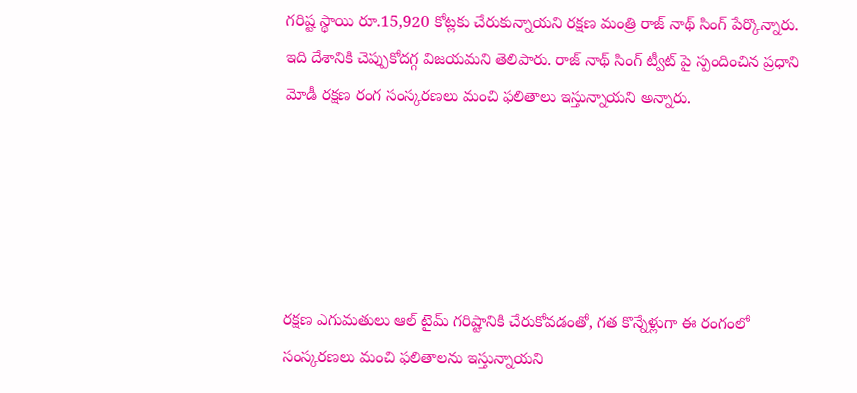గరిష్ట స్థాయి రూ.15,920 కోట్లకు చేరుకున్నాయని రక్షణ మంత్రి రాజ్ నాథ్ సింగ్ పేర్కొన్నారు. ఇది దేశానికి చెప్పుకోదగ్గ విజయమని తెలిపారు. రాజ్ నాథ్ సింగ్ ట్వీట్ పై స్పందించిన ప్ర‌ధాని మోడీ రక్షణ రంగ సంస్కరణలు మంచి ఫ‌లితాలు ఇస్తున్నాయ‌ని అన్నారు.





రక్షణ ఎగుమతులు ఆల్ టైమ్ గరిష్టానికి చేరుకోవడంతో, గత కొన్నేళ్లుగా ఈ రంగంలో సంస్కరణలు మంచి ఫలితాలను ఇస్తున్నాయని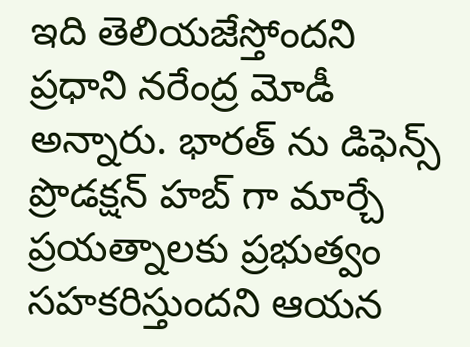ఇది తెలియజేస్తోందని ప్రధాని నరేంద్ర మోడీ అన్నారు. భారత్ ను డిఫెన్స్ ప్రొడక్షన్ హబ్ గా మార్చే ప్రయత్నాలకు ప్రభుత్వం సహకరిస్తుందని ఆయన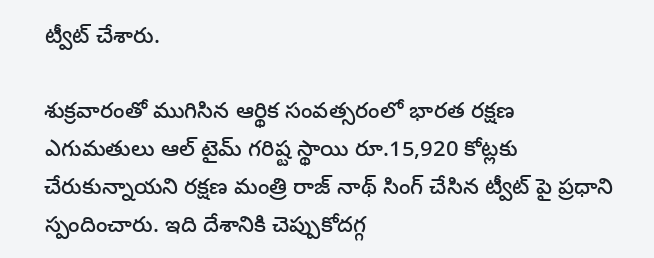ట్వీట్ చేశారు.

శుక్రవారంతో ముగిసిన ఆర్థిక సంవత్సరంలో భారత రక్షణ ఎగుమతులు ఆల్ టైమ్ గరిష్ట స్థాయి రూ.15,920 కోట్లకు చేరుకున్నాయని రక్షణ మంత్రి రాజ్ నాథ్ సింగ్ చేసిన ట్వీట్ పై ప్రధాని స్పందించారు. ఇది దేశానికి చెప్పుకోదగ్గ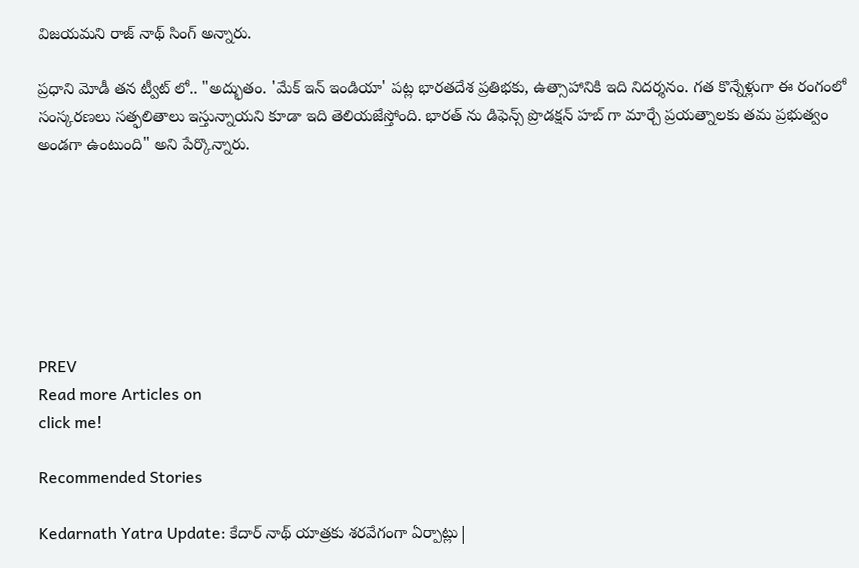విజయమని రాజ్ నాథ్ సింగ్ అన్నారు.

ప్ర‌ధాని మోడీ త‌న ట్వీట్ లో.. "అద్భుతం. 'మేక్ ఇన్ ఇండియా' పట్ల భారతదేశ ప్రతిభకు, ఉత్సాహానికి ఇది నిదర్శనం. గత కొన్నేళ్లుగా ఈ రంగంలో సంస్కరణలు సత్ఫలితాలు ఇస్తున్నాయని కూడా ఇది తెలియజేస్తోంది. భారత్ ను డిఫెన్స్ ప్రొడక్షన్ హబ్ గా మార్చే ప్రయత్నాలకు తమ ప్రభుత్వం అండగా ఉంటుంది" అని పేర్కొన్నారు.







PREV
Read more Articles on
click me!

Recommended Stories

Kedarnath Yatra Update: కేదార్ నాథ్ యాత్రకు శరవేగంగా ఏర్పాట్లు|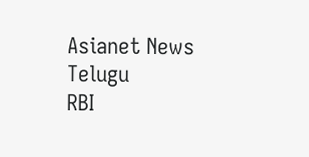Asianet News Telugu
RBI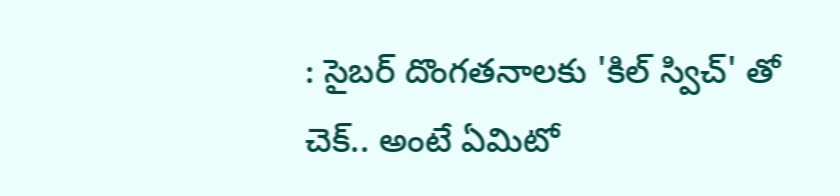: సైబర్ దొంగతనాలకు 'కిల్ స్విచ్' తో చెక్.. అంటే ఏమిటో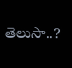తెలుసా..?